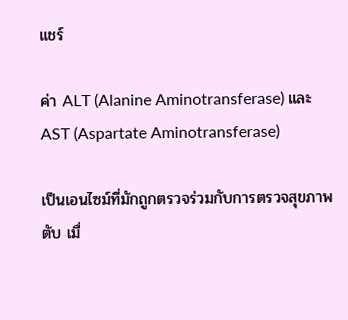แชร์

ค่า ALT (Alanine Aminotransferase) และ AST (Aspartate Aminotransferase)

เป็นเอนไซม์ที่มักถูกตรวจร่วมกับการตรวจสุขภาพตับ เมื่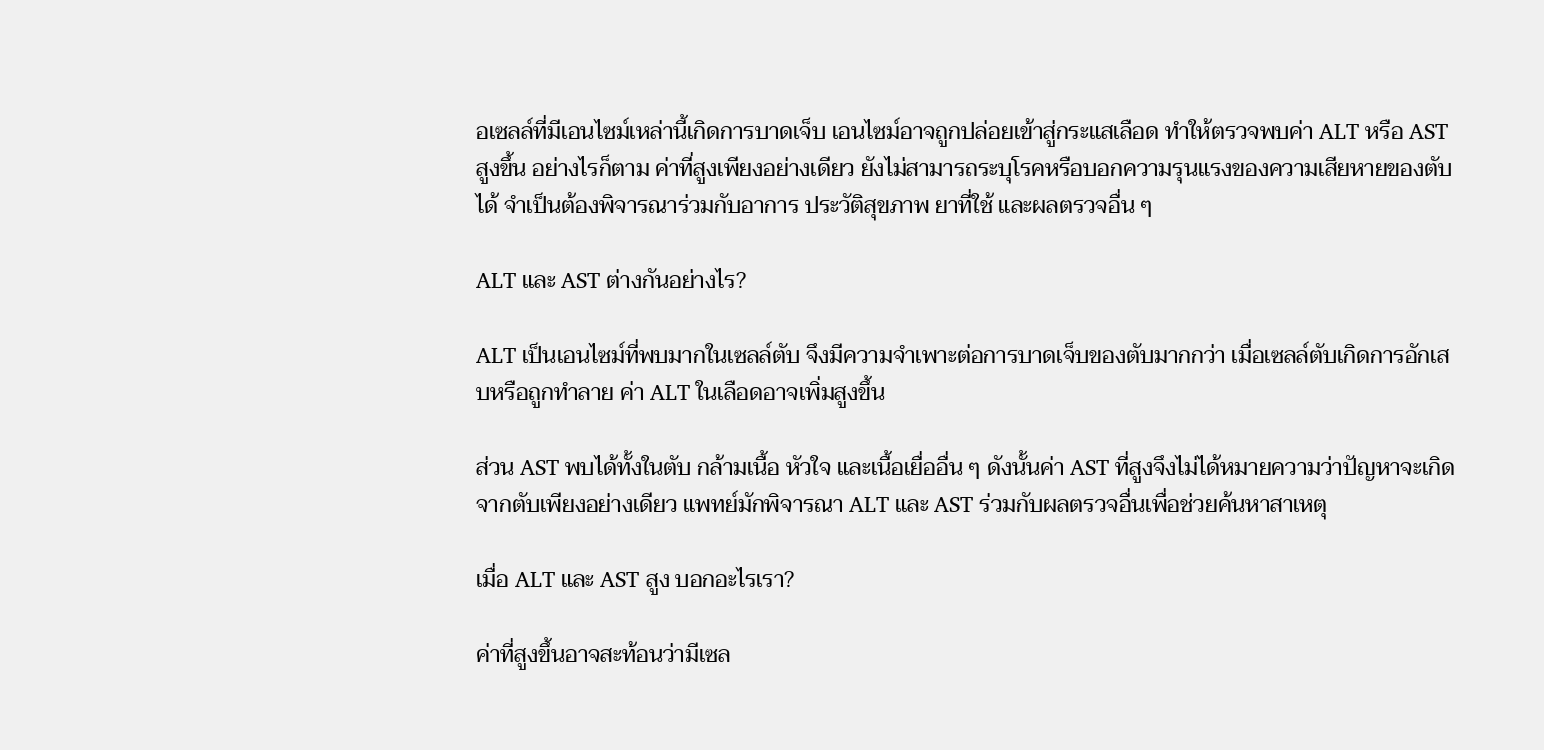อเซลล์ที่มีเอนไซม์เหล่านี้เกิดการบาดเจ็บ เอนไซม์อาจถูกปล่อยเข้าสู่กระแสเลือด ทำให้ตรวจพบค่า ALT หรือ AST สูงขึ้น อย่างไรก็ตาม ค่าที่สูงเพียงอย่างเดียว ยังไม่สามารถระบุโรคหรือบอกความรุนแรงของความเสียหายของตับได้ จำเป็นต้องพิจารณาร่วมกับอาการ ประวัติสุขภาพ ยาที่ใช้ และผลตรวจอื่น ๆ

ALT และ AST ต่างกันอย่างไร?

ALT เป็นเอนไซม์ที่พบมากในเซลล์ตับ จึงมีความจำเพาะต่อการบาดเจ็บของตับมากกว่า เมื่อเซลล์ตับเกิดการอักเสบหรือถูกทำลาย ค่า ALT ในเลือดอาจเพิ่มสูงขึ้น

ส่วน AST พบได้ทั้งในตับ กล้ามเนื้อ หัวใจ และเนื้อเยื่ออื่น ๆ ดังนั้นค่า AST ที่สูงจึงไม่ได้หมายความว่าปัญหาจะเกิดจากตับเพียงอย่างเดียว แพทย์มักพิจารณา ALT และ AST ร่วมกับผลตรวจอื่นเพื่อช่วยค้นหาสาเหตุ

เมื่อ ALT และ AST สูง บอกอะไรเรา?

ค่าที่สูงขึ้นอาจสะท้อนว่ามีเซล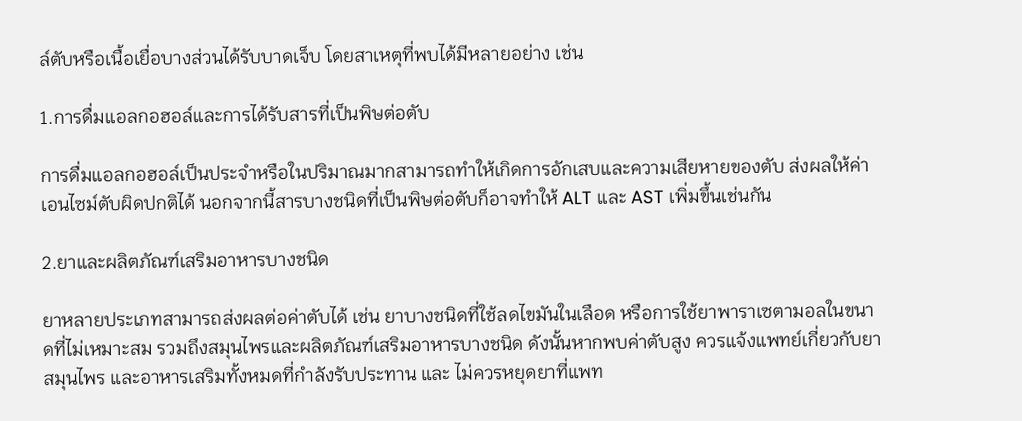ล์ตับหรือเนื้อเยื่อบางส่วนได้รับบาดเจ็บ โดยสาเหตุที่พบได้มีหลายอย่าง เช่น

1.การดื่มแอลกอฮอล์และการได้รับสารที่เป็นพิษต่อตับ

การดื่มแอลกอฮอล์เป็นประจำหรือในปริมาณมากสามารถทำให้เกิดการอักเสบและความเสียหายของตับ ส่งผลให้ค่าเอนไซม์ตับผิดปกติได้ นอกจากนี้สารบางชนิดที่เป็นพิษต่อตับก็อาจทำให้ ALT และ AST เพิ่มขึ้นเช่นกัน

2.ยาและผลิตภัณฑ์เสริมอาหารบางชนิด

ยาหลายประเภทสามารถส่งผลต่อค่าตับได้ เช่น ยาบางชนิดที่ใช้ลดไขมันในเลือด หรือการใช้ยาพาราเซตามอลในขนาดที่ไม่เหมาะสม รวมถึงสมุนไพรและผลิตภัณฑ์เสริมอาหารบางชนิด ดังนั้นหากพบค่าตับสูง ควรแจ้งแพทย์เกี่ยวกับยา สมุนไพร และอาหารเสริมทั้งหมดที่กำลังรับประทาน และ ไม่ควรหยุดยาที่แพท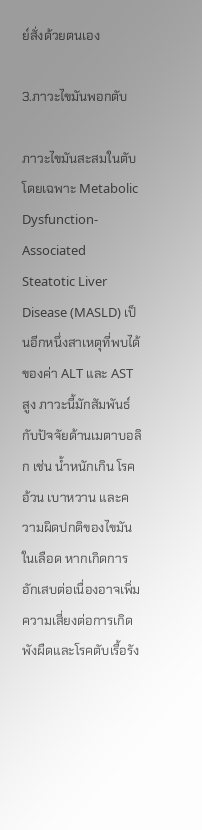ย์สั่งด้วยตนเอง

3.ภาวะไขมันพอกตับ

ภาวะไขมันสะสมในตับ โดยเฉพาะ Metabolic Dysfunction-Associated Steatotic Liver Disease (MASLD) เป็นอีกหนึ่งสาเหตุที่พบได้ของค่า ALT และ AST สูง ภาวะนี้มักสัมพันธ์กับปัจจัยด้านเมตาบอลิก เช่น น้ำหนักเกิน โรคอ้วน เบาหวาน และความผิดปกติของไขมันในเลือด หากเกิดการอักเสบต่อเนื่องอาจเพิ่มความเสี่ยงต่อการเกิดพังผืดและโรคตับเรื้อรัง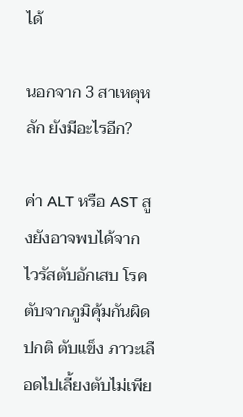ได้

นอกจาก 3 สาเหตุหลัก ยังมีอะไรอีก?

ค่า ALT หรือ AST สูงยังอาจพบได้จาก ไวรัสตับอักเสบ โรคตับจากภูมิคุ้มกันผิดปกติ ตับแข็ง ภาวะเลือดไปเลี้ยงตับไม่เพีย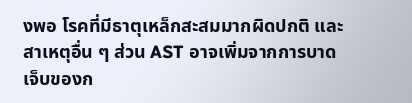งพอ โรคที่มีธาตุเหล็กสะสมมากผิดปกติ และสาเหตุอื่น ๆ ส่วน AST อาจเพิ่มจากการบาดเจ็บของก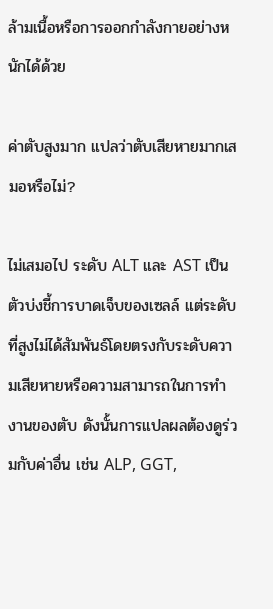ล้ามเนื้อหรือการออกกำลังกายอย่างหนักได้ด้วย

ค่าตับสูงมาก แปลว่าตับเสียหายมากเสมอหรือไม่?

ไม่เสมอไป ระดับ ALT และ AST เป็นตัวบ่งชี้การบาดเจ็บของเซลล์ แต่ระดับที่สูงไม่ได้สัมพันธ์โดยตรงกับระดับความเสียหายหรือความสามารถในการทำงานของตับ ดังนั้นการแปลผลต้องดูร่วมกับค่าอื่น เช่น ALP, GGT,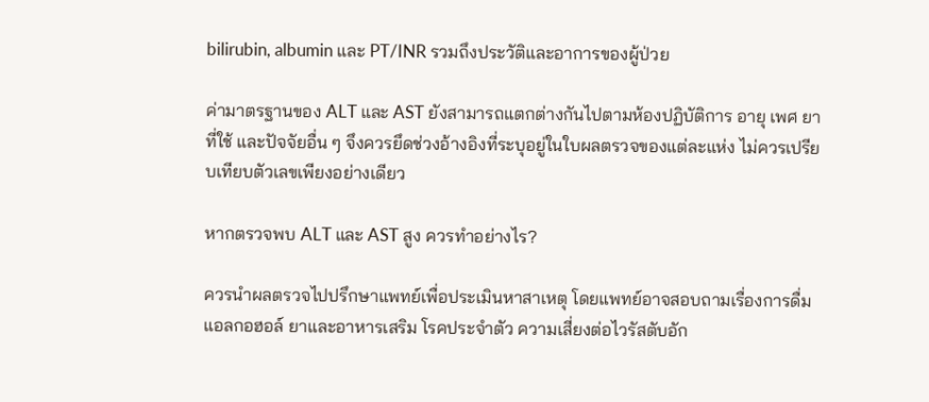bilirubin, albumin และ PT/INR รวมถึงประวัติและอาการของผู้ป่วย

ค่ามาตรฐานของ ALT และ AST ยังสามารถแตกต่างกันไปตามห้องปฏิบัติการ อายุ เพศ ยาที่ใช้ และปัจจัยอื่น ๆ จึงควรยึดช่วงอ้างอิงที่ระบุอยู่ในใบผลตรวจของแต่ละแห่ง ไม่ควรเปรียบเทียบตัวเลขเพียงอย่างเดียว

หากตรวจพบ ALT และ AST สูง ควรทำอย่างไร?

ควรนำผลตรวจไปปรึกษาแพทย์เพื่อประเมินหาสาเหตุ โดยแพทย์อาจสอบถามเรื่องการดื่มแอลกอฮอล์ ยาและอาหารเสริม โรคประจำตัว ความเสี่ยงต่อไวรัสตับอัก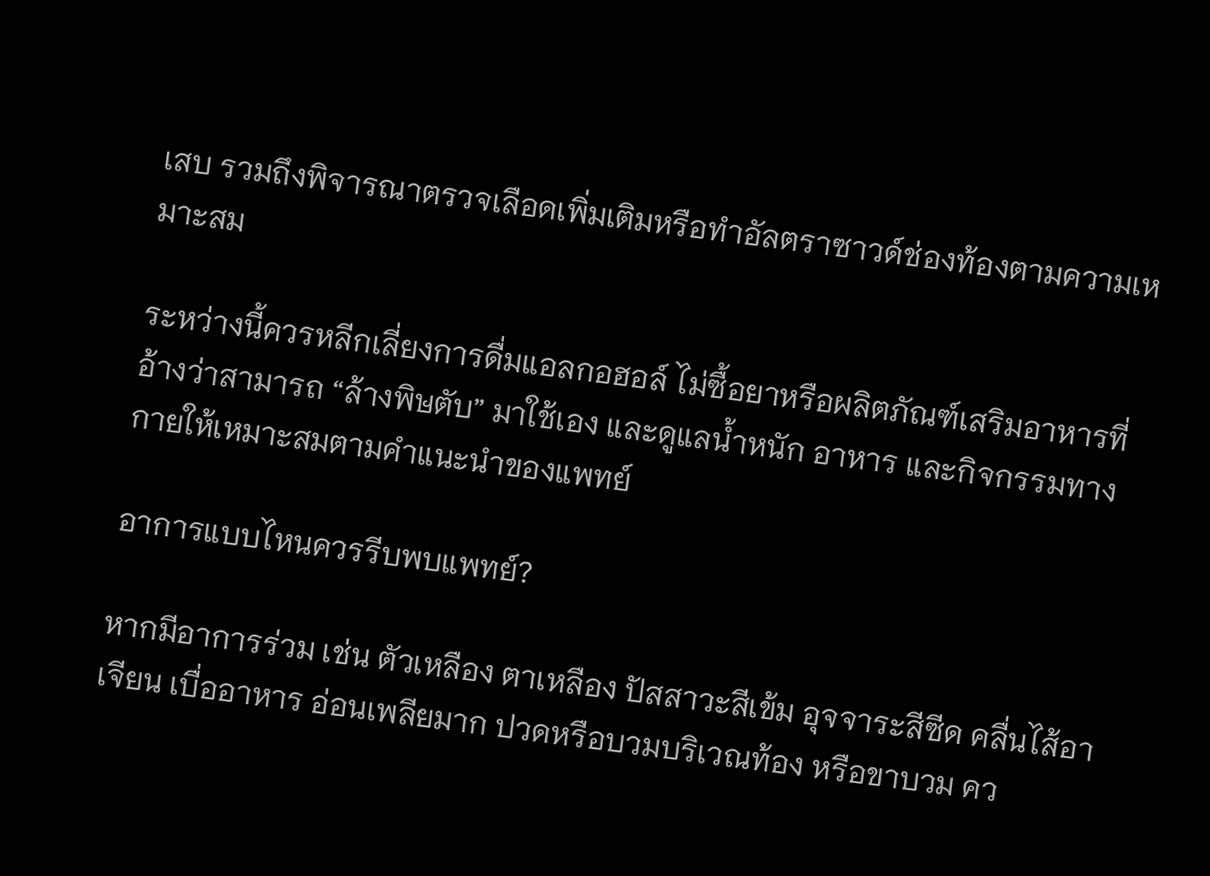เสบ รวมถึงพิจารณาตรวจเลือดเพิ่มเติมหรือทำอัลตราซาวด์ช่องท้องตามความเหมาะสม

ระหว่างนี้ควรหลีกเลี่ยงการดื่มแอลกอฮอล์ ไม่ซื้อยาหรือผลิตภัณฑ์เสริมอาหารที่อ้างว่าสามารถ “ล้างพิษตับ” มาใช้เอง และดูแลน้ำหนัก อาหาร และกิจกรรมทางกายให้เหมาะสมตามคำแนะนำของแพทย์

อาการแบบไหนควรรีบพบแพทย์?

หากมีอาการร่วม เช่น ตัวเหลือง ตาเหลือง ปัสสาวะสีเข้ม อุจจาระสีซีด คลื่นไส้อาเจียน เบื่ออาหาร อ่อนเพลียมาก ปวดหรือบวมบริเวณท้อง หรือขาบวม คว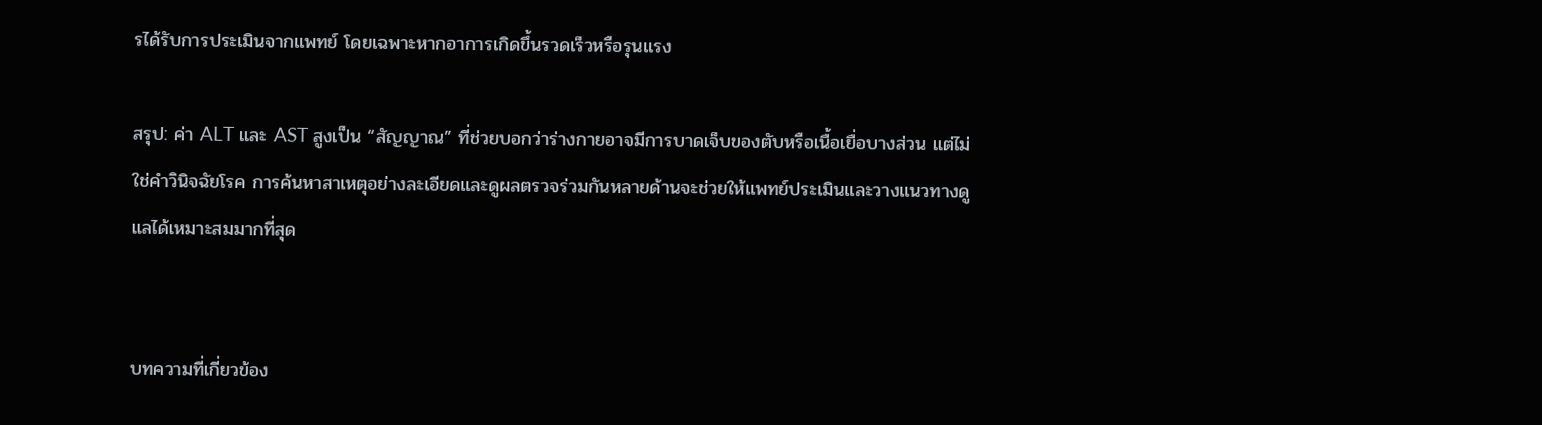รได้รับการประเมินจากแพทย์ โดยเฉพาะหากอาการเกิดขึ้นรวดเร็วหรือรุนแรง

สรุป: ค่า ALT และ AST สูงเป็น “สัญญาณ” ที่ช่วยบอกว่าร่างกายอาจมีการบาดเจ็บของตับหรือเนื้อเยื่อบางส่วน แต่ไม่ใช่คำวินิจฉัยโรค การค้นหาสาเหตุอย่างละเอียดและดูผลตรวจร่วมกันหลายด้านจะช่วยให้แพทย์ประเมินและวางแนวทางดูแลได้เหมาะสมมากที่สุด


บทความที่เกี่ยวข้อง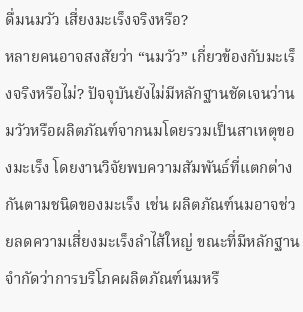ดื่มนมวัว เสี่ยงมะเร็งจริงหรือ?
หลายคนอาจสงสัยว่า “นมวัว” เกี่ยวข้องกับมะเร็งจริงหรือไม่? ปัจจุบันยังไม่มีหลักฐานชัดเจนว่านมวัวหรือผลิตภัณฑ์จากนมโดยรวมเป็นสาเหตุของมะเร็ง โดยงานวิจัยพบความสัมพันธ์ที่แตกต่างกันตามชนิดของมะเร็ง เช่น ผลิตภัณฑ์นมอาจช่วยลดความเสี่ยงมะเร็งลำไส้ใหญ่ ขณะที่มีหลักฐานจำกัดว่าการบริโภคผลิตภัณฑ์นมหรื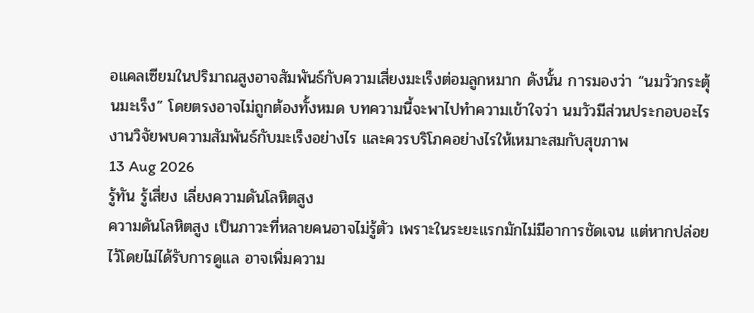อแคลเซียมในปริมาณสูงอาจสัมพันธ์กับความเสี่ยงมะเร็งต่อมลูกหมาก ดังนั้น การมองว่า “นมวัวกระตุ้นมะเร็ง” โดยตรงอาจไม่ถูกต้องทั้งหมด บทความนี้จะพาไปทำความเข้าใจว่า นมวัวมีส่วนประกอบอะไร งานวิจัยพบความสัมพันธ์กับมะเร็งอย่างไร และควรบริโภคอย่างไรให้เหมาะสมกับสุขภาพ
13 Aug 2026
รู้ทัน รู้เสี่ยง เลี่ยงความดันโลหิตสูง
ความดันโลหิตสูง เป็นภาวะที่หลายคนอาจไม่รู้ตัว เพราะในระยะแรกมักไม่มีอาการชัดเจน แต่หากปล่อยไว้โดยไม่ได้รับการดูแล อาจเพิ่มความ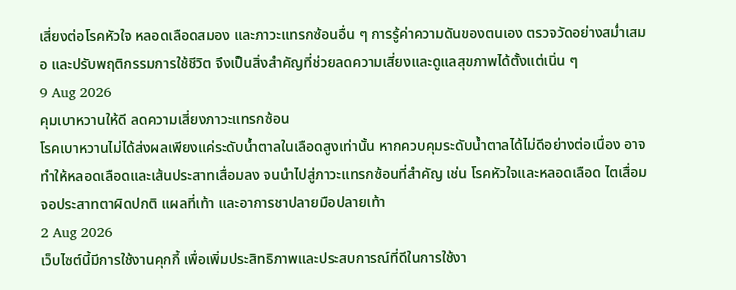เสี่ยงต่อโรคหัวใจ หลอดเลือดสมอง และภาวะแทรกซ้อนอื่น ๆ การรู้ค่าความดันของตนเอง ตรวจวัดอย่างสม่ำเสมอ และปรับพฤติกรรมการใช้ชีวิต จึงเป็นสิ่งสำคัญที่ช่วยลดความเสี่ยงและดูแลสุขภาพได้ตั้งแต่เนิ่น ๆ
9 Aug 2026
คุมเบาหวานให้ดี ลดความเสี่ยงภาวะแทรกซ้อน
โรคเบาหวานไม่ได้ส่งผลเพียงแค่ระดับน้ำตาลในเลือดสูงเท่านั้น หากควบคุมระดับน้ำตาลได้ไม่ดีอย่างต่อเนื่อง อาจทำให้หลอดเลือดและเส้นประสาทเสื่อมลง จนนำไปสู่ภาวะแทรกซ้อนที่สำคัญ เช่น โรคหัวใจและหลอดเลือด ไตเสื่อม จอประสาทตาผิดปกติ แผลที่เท้า และอาการชาปลายมือปลายเท้า
2 Aug 2026
เว็บไซต์นี้มีการใช้งานคุกกี้ เพื่อเพิ่มประสิทธิภาพและประสบการณ์ที่ดีในการใช้งา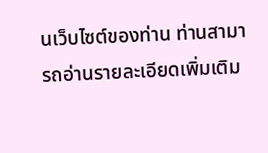นเว็บไซต์ของท่าน ท่านสามารถอ่านรายละเอียดเพิ่มเติม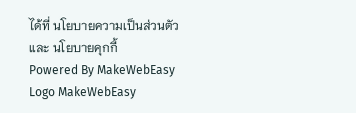ได้ที่ นโยบายความเป็นส่วนตัว และ นโยบายคุกกี้
Powered By MakeWebEasy Logo MakeWebEasy